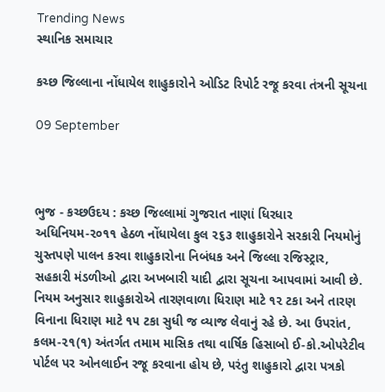Trending News
સ્થાનિક સમાચાર

કચ્છ જિલ્લાના નોંધાયેલ શાહુકારોને ઓડિટ રિપોર્ટ રજૂ કરવા તંત્રની સૂચના

09 September



ભુજ - કચ્છઉદય : કચ્છ જિલ્લામાં ગુજરાત નાણાં ધિરધાર અધિનિયમ-૨૦૧૧ હેઠળ નોંધાયેલા કુલ ૨૬૩ શાહુકારોને સરકારી નિયમોનું ચુસ્તપણે પાલન કરવા શાહુકારોના નિબંધક અને જિલ્લા રજિસ્ટ્રાર, સહકારી મંડળીઓ દ્વારા અખબારી યાદી દ્વારા સૂચના આપવામાં આવી છે. નિયમ અનુસાર શાહુકારોએ તારણવાળા ધિરાણ માટે ૧૨ ટકા અને તારણ વિનાના ધિરાણ માટે ૧૫ ટકા સુધી જ વ્યાજ લેવાનું રહે છે. આ ઉપરાંત, કલમ-૨૧(૧) અંતર્ગત તમામ માસિક તથા વાર્ષિક હિસાબો ઈ-કો.ઓપરેટીવ પોર્ટલ પર ઓનલાઈન રજૂ કરવાના હોય છે, પરંતુ શાહુકારો દ્વારા પત્રકો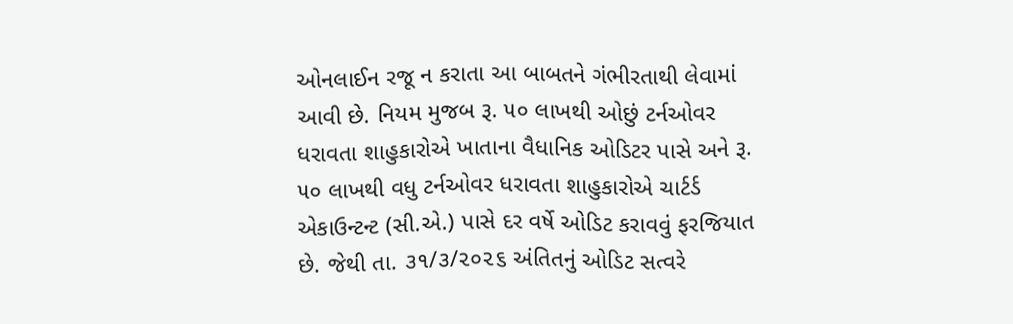ઓનલાઈન રજૂ ન કરાતા આ બાબતને ગંભીરતાથી લેવામાં આવી છે. નિયમ મુજબ રૂ. ૫૦ લાખથી ઓછું ટર્નઓવર ધરાવતા શાહુકારોએ ખાતાના વૈધાનિક ઓડિટર પાસે અને રૂ. ૫૦ લાખથી વધુ ટર્નઓવર ધરાવતા શાહુકારોએ ચાર્ટર્ડ એકાઉન્ટન્ટ (સી.એ.) પાસે દર વર્ષે ઓડિટ કરાવવું ફરજિયાત છે. જેથી તા. ૩૧/૩/૨૦૨૬ અંતિતનું ઓડિટ સત્વરે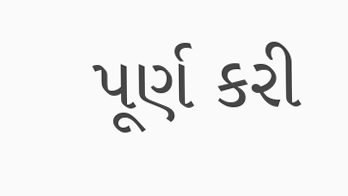પૂર્ણ કરી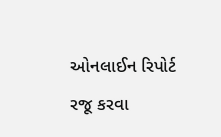ઓનલાઈન રિપોર્ટ રજૂ કરવા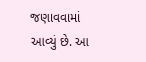જણાવવામાં આવ્યું છે. આ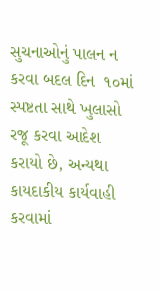સુચનાઓનું પાલન ન કરવા બદલ દિન  ૧૦માં સ્પષ્ટતા સાથે ખુલાસો રજૂ કરવા આદેશ કરાયો છે, અન્યથા કાયદાકીય કાર્યવાહી કરવામાં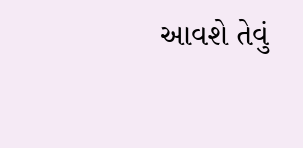આવશે તેવું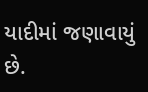યાદીમાં જણાવાયું છે.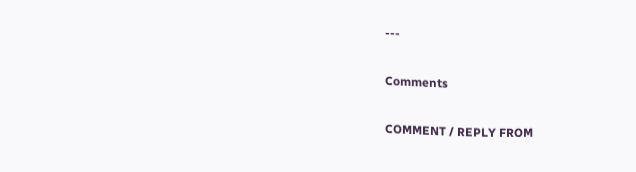---

Comments

COMMENT / REPLY FROM